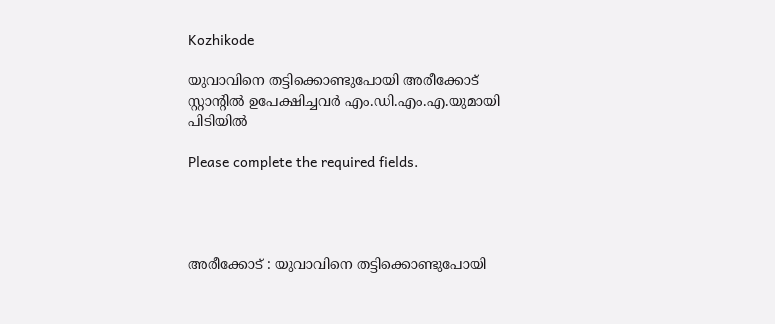Kozhikode

യുവാവിനെ തട്ടിക്കൊണ്ടുപോയി അരീക്കോട് സ്റ്റാൻ്റിൽ ഉപേക്ഷിച്ചവർ എം.ഡി.എം.എ.യുമായി പിടിയിൽ

Please complete the required fields.




അരീക്കോട് : യുവാവിനെ തട്ടിക്കൊണ്ടുപോയി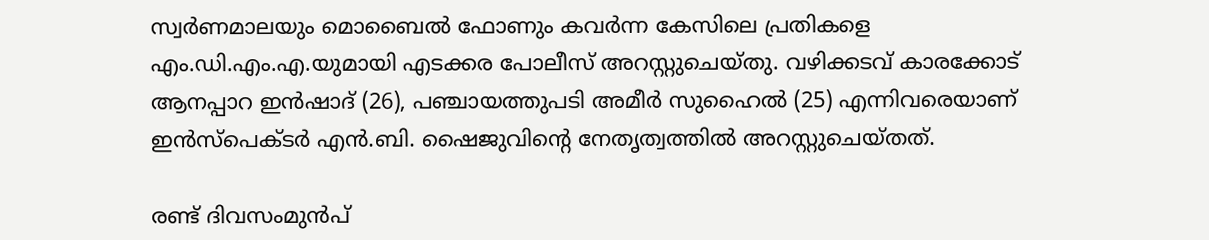സ്വർണമാലയും മൊബൈൽ ഫോണും കവർന്ന കേസിലെ പ്രതികളെ എം.ഡി.എം.എ.യുമായി എടക്കര പോലീസ് അറസ്റ്റുചെയ്തു. വഴിക്കടവ് കാരക്കോട് ആനപ്പാറ ഇൻഷാദ് (26), പഞ്ചായത്തുപടി അമീർ സുഹൈൽ (25) എന്നിവരെയാണ് ഇൻസ്പെക്ടർ എൻ.ബി. ഷൈജുവിന്റെ നേതൃത്വത്തിൽ അറസ്റ്റുചെയ്തത്.

രണ്ട് ദിവസംമുൻപ്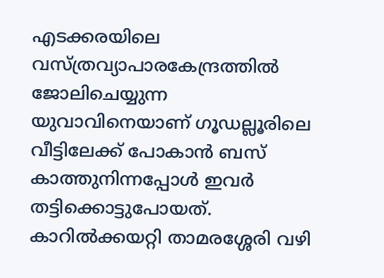എടക്കരയിലെ വസ്ത്രവ്യാപാരകേന്ദ്രത്തിൽ ജോലിചെയ്യുന്ന യുവാവിനെയാണ് ഗൂഡല്ലൂരിലെ വീട്ടിലേക്ക് പോകാൻ ബസ് കാത്തുനിന്നപ്പോൾ ഇവർ തട്ടിക്കൊട്ടുപോയത്. കാറിൽക്കയറ്റി താമരശ്ശേരി വഴി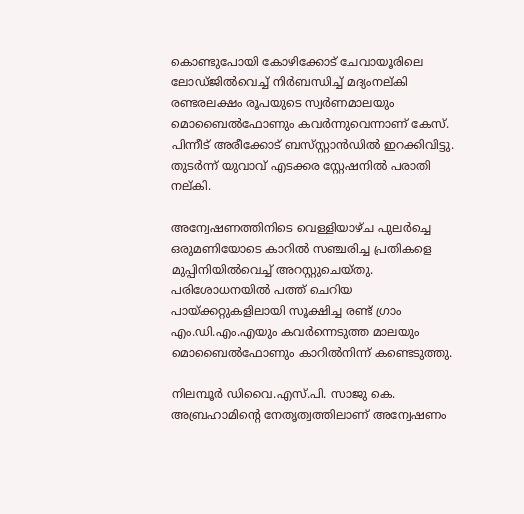കൊണ്ടുപോയി കോഴിക്കോട് ചേവായൂരിലെ ലോഡ്ജിൽവെച്ച് നിർബന്ധിച്ച് മദ്യംനല്കി രണ്ടരലക്ഷം രൂപയുടെ സ്വർണമാലയും മൊബൈൽഫോണും കവർന്നുവെന്നാണ് കേസ്. പിന്നീട് അരീക്കോട് ബസ്‌സ്റ്റാൻഡിൽ ഇറക്കിവിട്ടു. തുടർന്ന് യുവാവ് എടക്കര സ്റ്റേഷനിൽ പരാതി നല്കി.

അന്വേഷണത്തിനിടെ വെള്ളിയാഴ്ച പുലർച്ചെ ഒരുമണിയോടെ കാറിൽ സഞ്ചരിച്ച പ്രതികളെ മുപ്പിനിയിൽവെച്ച് അറസ്റ്റുചെയ്തു. പരിശോധനയിൽ പത്ത് ചെറിയ പായ്ക്കറ്റുകളിലായി സൂക്ഷിച്ച രണ്ട് ഗ്രാം എം.ഡി.എം.എയും കവർന്നെടുത്ത മാലയും മൊബൈൽഫോണും കാറിൽനിന്ന് കണ്ടെടുത്തു.

നിലമ്പൂർ ഡിവൈ.എസ്.പി. സാജു കെ. അബ്രഹാമിന്റെ നേതൃത്വത്തിലാണ് അന്വേഷണം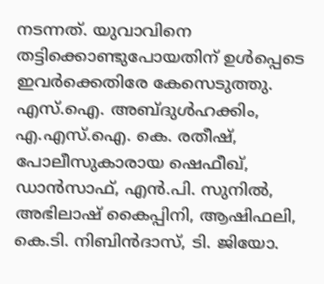നടന്നത്. യുവാവിനെ തട്ടിക്കൊണ്ടുപോയതിന് ഉൾപ്പെടെ ഇവർക്കെതിരേ കേസെടുത്തു. എസ്.ഐ. അബ്ദുൾഹക്കിം, എ.എസ്.ഐ. കെ. രതീഷ്, പോലീസുകാരായ ഷെഫീഖ്, ഡാൻസാഫ്, എൻ.പി. സുനിൽ, അഭിലാഷ് കൈപ്പിനി, ആഷിഫലി, കെ.ടി. നിബിൻദാസ്, ടി. ജിയോ.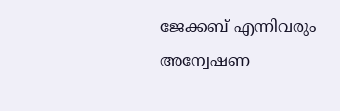ജേക്കബ് എന്നിവരും അന്വേഷണ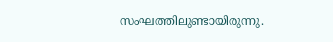സംഘത്തിലുണ്ടായിരുന്നു.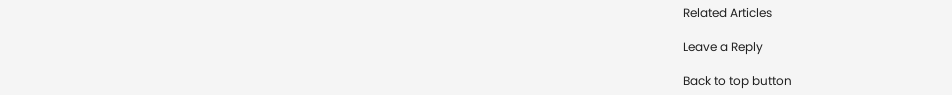Related Articles

Leave a Reply

Back to top button